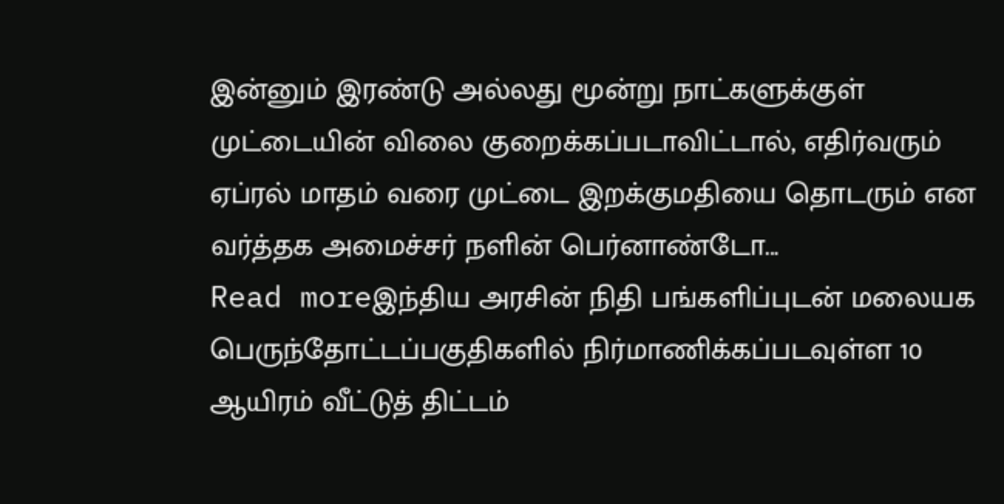இன்னும் இரண்டு அல்லது மூன்று நாட்களுக்குள் முட்டையின் விலை குறைக்கப்படாவிட்டால், எதிர்வரும் ஏப்ரல் மாதம் வரை முட்டை இறக்குமதியை தொடரும் என வர்த்தக அமைச்சர் நளின் பெர்னாண்டோ...
Read moreஇந்திய அரசின் நிதி பங்களிப்புடன் மலையக பெருந்தோட்டப்பகுதிகளில் நிர்மாணிக்கப்படவுள்ள 10 ஆயிரம் வீட்டுத் திட்டம்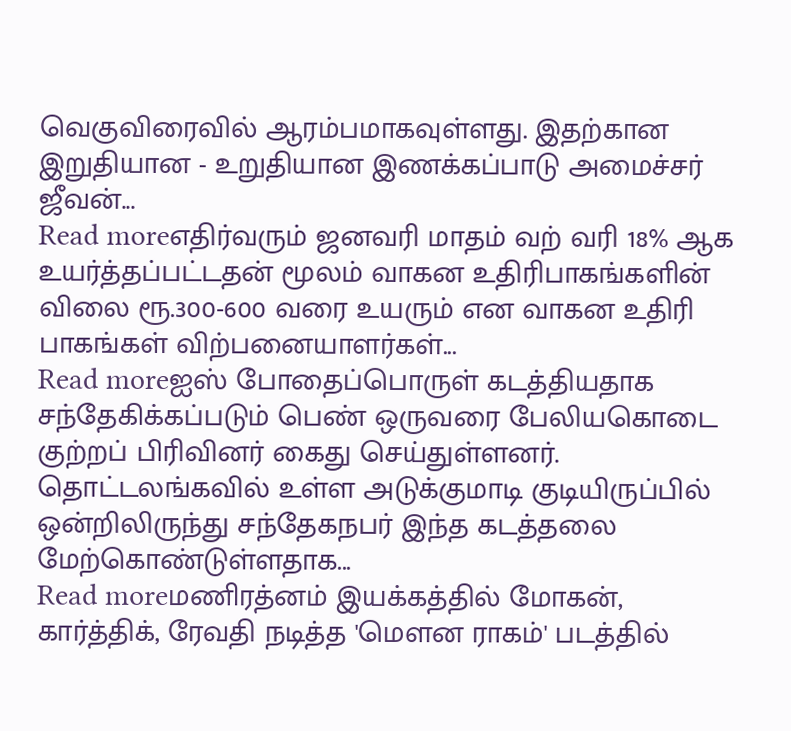வெகுவிரைவில் ஆரம்பமாகவுள்ளது. இதற்கான இறுதியான - உறுதியான இணக்கப்பாடு அமைச்சர் ஜீவன்...
Read moreஎதிர்வரும் ஜனவரி மாதம் வற் வரி 18% ஆக உயர்த்தப்பட்டதன் மூலம் வாகன உதிரிபாகங்களின் விலை ரூ.300-600 வரை உயரும் என வாகன உதிரி பாகங்கள் விற்பனையாளர்கள்...
Read moreஐஸ் போதைப்பொருள் கடத்தியதாக சந்தேகிக்கப்படும் பெண் ஒருவரை பேலியகொடை குற்றப் பிரிவினர் கைது செய்துள்ளனர். தொட்டலங்கவில் உள்ள அடுக்குமாடி குடியிருப்பில் ஒன்றிலிருந்து சந்தேகநபர் இந்த கடத்தலை மேற்கொண்டுள்ளதாக...
Read moreமணிரத்னம் இயக்கத்தில் மோகன், கார்த்திக், ரேவதி நடித்த 'மெளன ராகம்' படத்தில்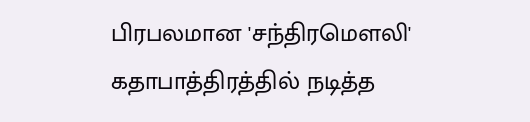பிரபலமான 'சந்திரமெளலி' கதாபாத்திரத்தில் நடித்த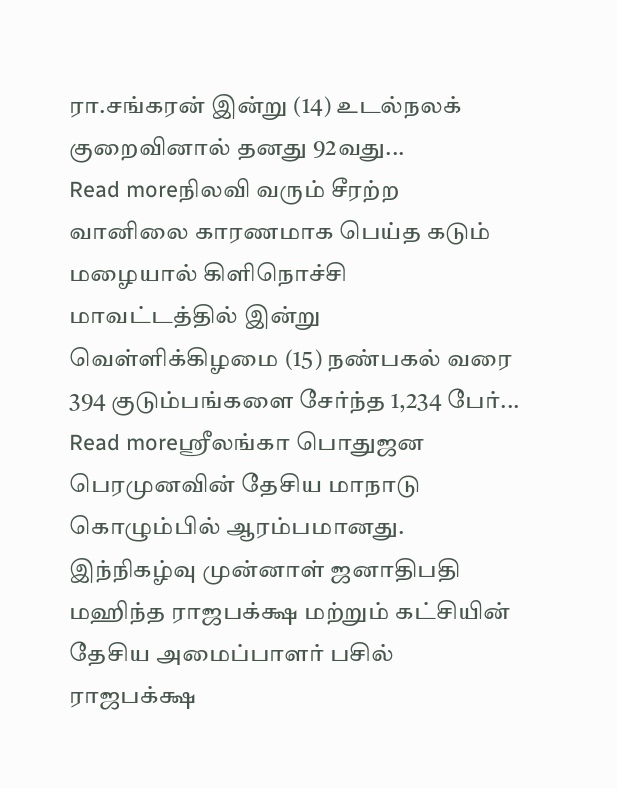ரா.சங்கரன் இன்று (14) உடல்நலக் குறைவினால் தனது 92வது...
Read moreநிலவி வரும் சீரற்ற வானிலை காரணமாக பெய்த கடும் மழையால் கிளிநொச்சி மாவட்டத்தில் இன்று வெள்ளிக்கிழமை (15) நண்பகல் வரை 394 குடும்பங்களை சேர்ந்த 1,234 பேர்...
Read moreஸ்ரீலங்கா பொதுஜன பெரமுனவின் தேசிய மாநாடு கொழும்பில் ஆரம்பமானது. இந்நிகழ்வு முன்னாள் ஜனாதிபதி மஹிந்த ராஜபக்க்ஷ மற்றும் கட்சியின் தேசிய அமைப்பாளர் பசில் ராஜபக்க்ஷ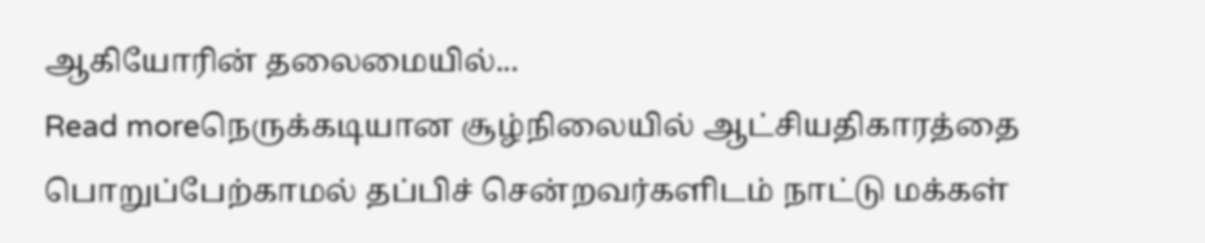ஆகியோரின் தலைமையில்...
Read moreநெருக்கடியான சூழ்நிலையில் ஆட்சியதிகாரத்தை பொறுப்பேற்காமல் தப்பிச் சென்றவர்களிடம் நாட்டு மக்கள்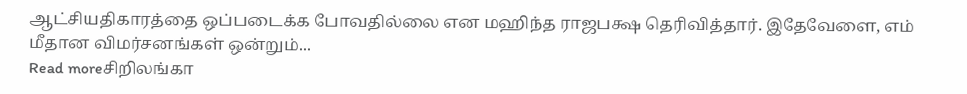ஆட்சியதிகாரத்தை ஒப்படைக்க போவதில்லை என மஹிந்த ராஜபக்ஷ தெரிவித்தார். இதேவேளை, எம் மீதான விமர்சனங்கள் ஒன்றும்...
Read moreசிறிலங்கா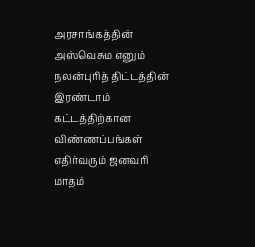அரசாங்கத்தின் அஸ்வெசும எனும் நலன்புரித் திட்டத்தின் இரண்டாம் கட்டத்திற்கான விண்ணப்பங்கள் எதிர்வரும் ஜனவரி மாதம்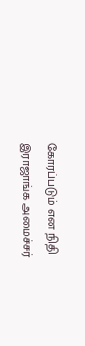கோரப்படும் என நிதி இராஜாங்க அமைச்சர்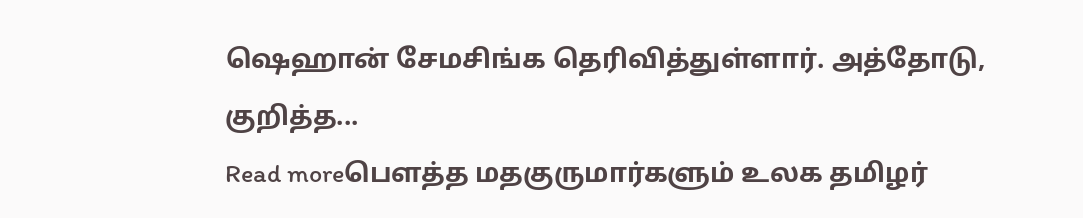ஷெஹான் சேமசிங்க தெரிவித்துள்ளார். அத்தோடு, குறித்த...
Read moreபௌத்த மதகுருமார்களும் உலக தமிழர்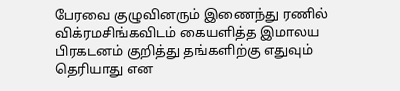பேரவை குழுவினரும் இணைந்து ரணில் விக்ரமசிங்கவிடம் கையளித்த இமாலய பிரகடனம் குறித்து தங்களிற்கு எதுவும் தெரியாது என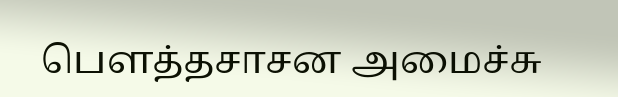பௌத்தசாசன அமைச்சு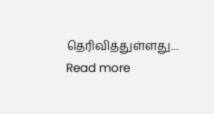தெரிவித்துள்ளது....
Read more